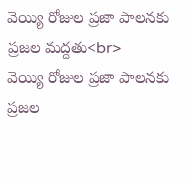వెయ్యి రోజుల ప్రజా పాలనకు ప్రజల మద్దతు<br>
వెయ్యి రోజుల ప్రజా పాలనకు ప్రజల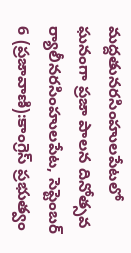మద్దతునరసింహులపేటలో ఘనంగా ప్రజా పాలన దినోత్సవ ర్యాలీనరసింహులపేట, సెప్టెంబర్ 6 (ప్రజావాణి):కాంగ్రెస్ ప్రభుత్వం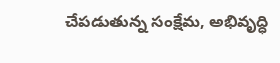చేపడుతున్న సంక్షేమ, అభివృద్ధి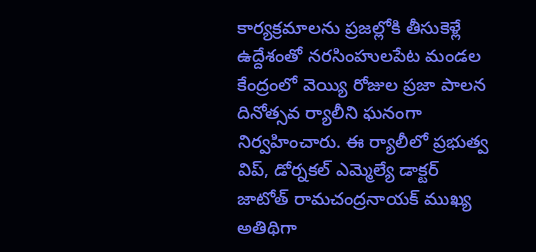కార్యక్రమాలను ప్రజల్లోకి తీసుకెళ్లే ఉద్దేశంతో నరసింహులపేట మండల కేంద్రంలో వెయ్యి రోజుల ప్రజా పాలన దినోత్సవ ర్యాలీని ఘనంగా నిర్వహించారు. ఈ ర్యాలీలో ప్రభుత్వ విప్, డోర్నకల్ ఎమ్మెల్యే డాక్టర్ జాటోత్ రామచంద్రనాయక్ ముఖ్య అతిథిగా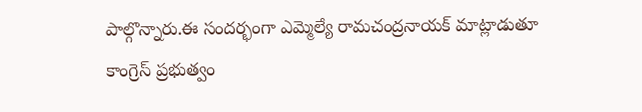పాల్గొన్నారు.ఈ సందర్భంగా ఎమ్మెల్యే రామచంద్రనాయక్ మాట్లాడుతూ కాంగ్రెస్ ప్రభుత్వం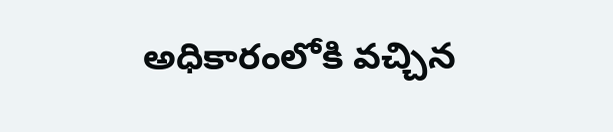అధికారంలోకి వచ్చిన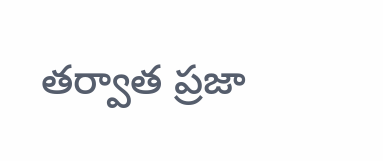తర్వాత ప్రజా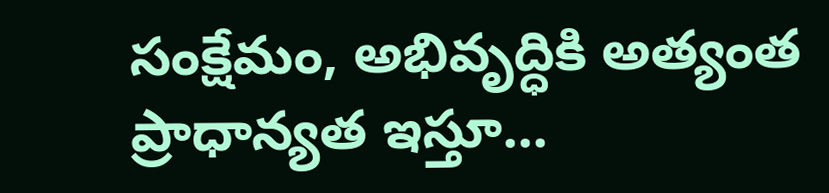సంక్షేమం, అభివృద్ధికి అత్యంత ప్రాధాన్యత ఇస్తూ...